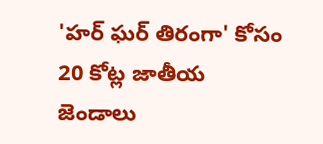'హర్ ఘర్ తిరంగా' కోసం 20 కోట్ల జాతీయ జెండాలు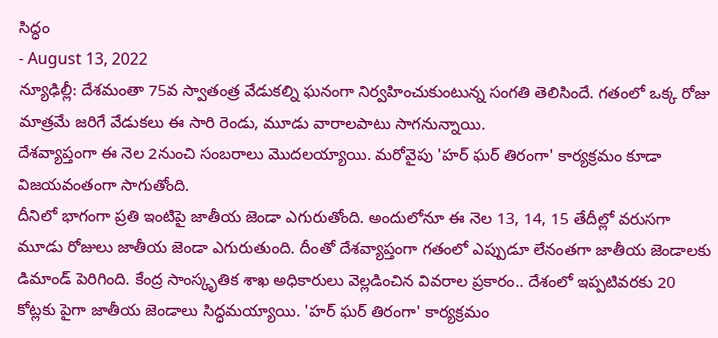సిద్ధం
- August 13, 2022
న్యూఢిల్లీ: దేశమంతా 75వ స్వాతంత్ర వేడుకల్ని ఘనంగా నిర్వహించుకుంటున్న సంగతి తెలిసిందే. గతంలో ఒక్క రోజు మాత్రమే జరిగే వేడుకలు ఈ సారి రెండు, మూడు వారాలపాటు సాగనున్నాయి.
దేశవ్యాప్తంగా ఈ నెల 2నుంచి సంబరాలు మొదలయ్యాయి. మరోవైపు 'హర్ ఘర్ తిరంగా' కార్యక్రమం కూడా విజయవంతంగా సాగుతోంది.
దీనిలో భాగంగా ప్రతి ఇంటిపై జాతీయ జెండా ఎగురుతోంది. అందులోనూ ఈ నెల 13, 14, 15 తేదీల్లో వరుసగా మూడు రోజులు జాతీయ జెండా ఎగురుతుంది. దీంతో దేశవ్యాప్తంగా గతంలో ఎప్పుడూ లేనంతగా జాతీయ జెండాలకు డిమాండ్ పెరిగింది. కేంద్ర సాంస్కృతిక శాఖ అధికారులు వెల్లడించిన వివరాల ప్రకారం.. దేశంలో ఇప్పటివరకు 20 కోట్లకు పైగా జాతీయ జెండాలు సిద్ధమయ్యాయి. 'హర్ ఘర్ తిరంగా' కార్యక్రమం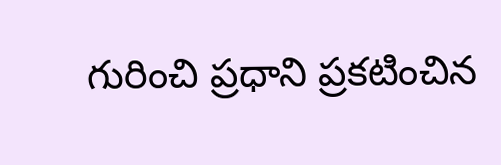గురించి ప్రధాని ప్రకటించిన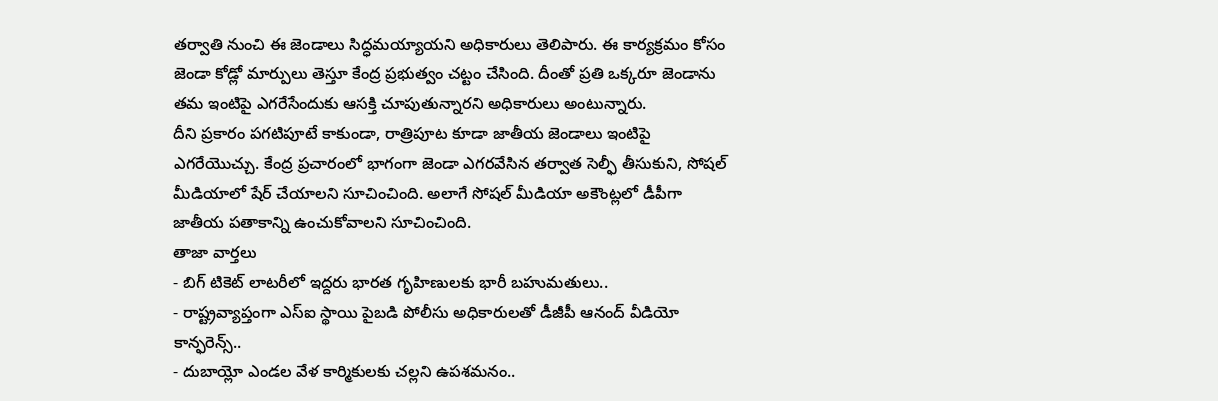తర్వాతి నుంచి ఈ జెండాలు సిద్ధమయ్యాయని అధికారులు తెలిపారు. ఈ కార్యక్రమం కోసం జెండా కోడ్లో మార్పులు తెస్తూ కేంద్ర ప్రభుత్వం చట్టం చేసింది. దీంతో ప్రతి ఒక్కరూ జెండాను తమ ఇంటిపై ఎగరేసేందుకు ఆసక్తి చూపుతున్నారని అధికారులు అంటున్నారు.
దీని ప్రకారం పగటిపూటే కాకుండా, రాత్రిపూట కూడా జాతీయ జెండాలు ఇంటిపై ఎగరేయొచ్చు. కేంద్ర ప్రచారంలో భాగంగా జెండా ఎగరవేసిన తర్వాత సెల్ఫీ తీసుకుని, సోషల్ మీడియాలో షేర్ చేయాలని సూచించింది. అలాగే సోషల్ మీడియా అకౌంట్లలో డీపీగా జాతీయ పతాకాన్ని ఉంచుకోవాలని సూచించింది.
తాజా వార్తలు
- బిగ్ టికెట్ లాటరీలో ఇద్దరు భారత గృహిణులకు భారీ బహుమతులు..
- రాష్ట్రవ్యాప్తంగా ఎస్ఐ స్థాయి పైబడి పోలీసు అధికారులతో డీజీపీ ఆనంద్ వీడియో కాన్ఫరెన్స్..
- దుబాయ్లో ఎండల వేళ కార్మికులకు చల్లని ఉపశమనం..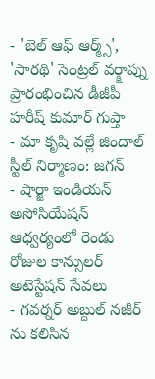- 'బెల్ ఆఫ్ ఆర్మ్స్', 'సారథి' సెంట్రల్ వర్క్షాప్ను ప్రారంభించిన డీజీపీ హరీష్ కుమార్ గుప్తా
- మా కృషి వల్లే జిందాల్ స్టీల్ నిర్మాణం: జగన్
- షార్జా ఇండియన్ అసోసియేషన్ ఆధ్వర్యంలో రెండు రోజుల కాన్సులర్ అటెస్టేషన్ సేవలు
- గవర్నర్ అబ్దుల్ నజీర్ ను కలిసిన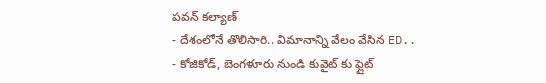పవన్ కల్యాణ్
- దేశంలోనే తొలిసారి.. విమానాన్ని వేలం వేసిన ED..
- కోజికోడ్, బెంగళూరు నుండి కువైట్ కు ఫ్లైట్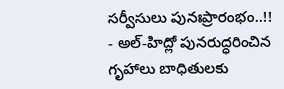సర్వీసులు పునఃప్రారంభం..!!
- అల్-హిద్లో పునరుద్ధరించిన గృహాలు బాధితులకు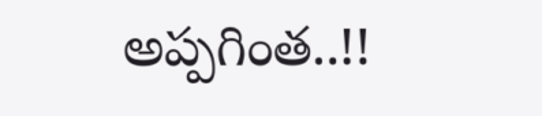అప్పగింత..!!